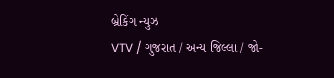બ્રેકિંગ ન્યુઝ
VTV / ગુજરાત / અન્ય જિલ્લા / જો-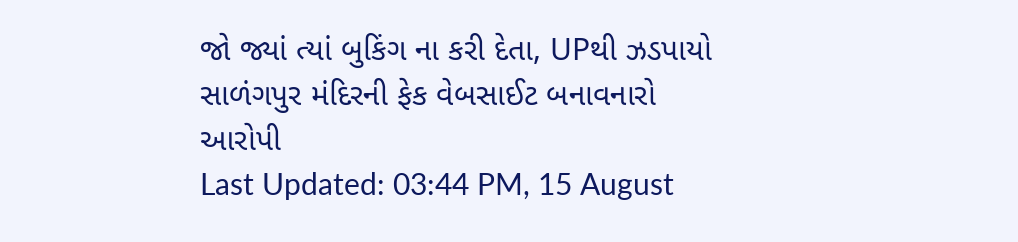જો જ્યાં ત્યાં બુકિંગ ના કરી દેતા, UPથી ઝડપાયો સાળંગપુર મંદિરની ફેક વેબસાઈટ બનાવનારો આરોપી
Last Updated: 03:44 PM, 15 August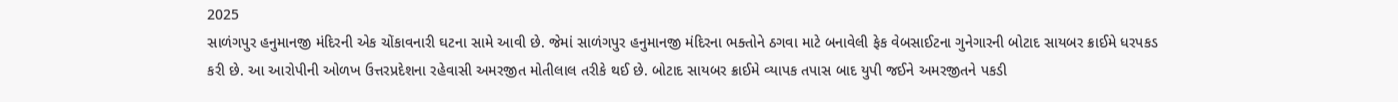2025
સાળંગપુર હનુમાનજી મંદિરની એક ચોંકાવનારી ઘટના સામે આવી છે. જેમાં સાળંગપુર હનુમાનજી મંદિરના ભક્તોને ઠગવા માટે બનાવેલી ફેક વેબસાઈટના ગુનેગારની બોટાદ સાયબર ક્રાઈમે ધરપકડ કરી છે. આ આરોપીની ઓળખ ઉત્તરપ્રદેશના રહેવાસી અમરજીત મોતીલાલ તરીકે થઈ છે. બોટાદ સાયબર ક્રાઈમે વ્યાપક તપાસ બાદ યુપી જઈને અમરજીતને પકડી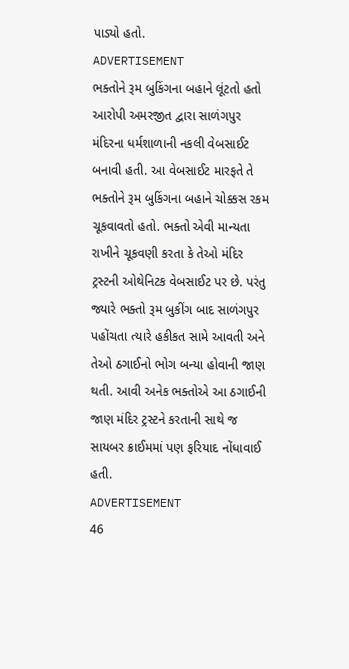પાડ્યો હતો.
ADVERTISEMENT
ભક્તોને રૂમ બુકિંગના બહાને લૂંટતો હતો
આરોપી અમરજીત દ્વારા સાળંગપુર મંદિરના ધર્મશાળાની નકલી વેબસાઈટ બનાવી હતી. આ વેબસાઈટ મારફતે તે ભક્તોને રૂમ બુકિંગના બહાને ચોક્કસ રકમ ચૂકવાવતો હતો. ભક્તો એવી માન્યતા રાખીને ચૂકવણી કરતા કે તેઓ મંદિર ટ્રસ્ટની ઓથેનિટક વેબસાઈટ પર છે. પરંતુ જ્યારે ભક્તો રૂમ બુકીંગ બાદ સાળંગપુર પહોંચતા ત્યારે હકીકત સામે આવતી અને તેઓ ઠગાઈનો ભોગ બન્યા હોવાની જાણ થતી. આવી અનેક ભક્તોએ આ ઠગાઈની જાણ મંદિર ટ્રસ્ટને કરતાની સાથે જ સાયબર ક્રાઈમમાં પણ ફરિયાદ નોંધાવાઈ હતી.
ADVERTISEMENT
46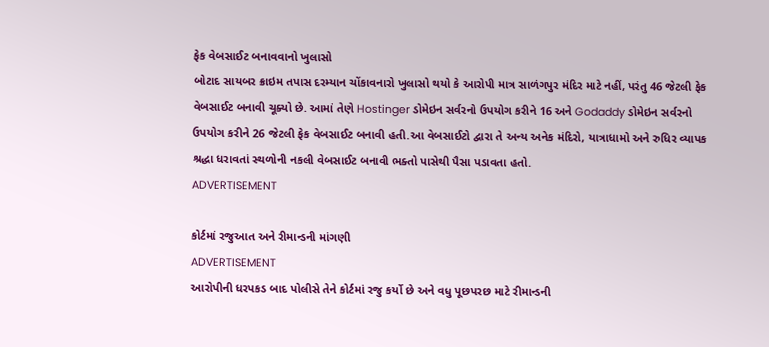ફેક વેબસાઈટ બનાવવાનો ખુલાસો
બોટાદ સાયબર ક્રાઇમ તપાસ દરમ્યાન ચોંકાવનારો ખુલાસો થયો કે આરોપી માત્ર સાળંગપુર મંદિર માટે નહીં, પરંતુ 46 જેટલી ફેક વેબસાઈટ બનાવી ચૂક્યો છે. આમાં તેણે Hostinger ડોમેઇન સર્વરનો ઉપયોગ કરીને 16 અને Godaddy ડોમેઇન સર્વરનો ઉપયોગ કરીને 26 જેટલી ફેક વેબસાઈટ બનાવી હતી.આ વેબસાઈટો દ્વારા તે અન્ય અનેક મંદિરો, યાત્રાધામો અને રુધિર વ્યાપક શ્રદ્ધા ધરાવતાં સ્થળોની નકલી વેબસાઈટ બનાવી ભક્તો પાસેથી પૈસા પડાવતા હતો.
ADVERTISEMENT

કોર્ટમાં રજુઆત અને રીમાન્ડની માંગણી
ADVERTISEMENT
આરોપીની ધરપકડ બાદ પોલીસે તેને કોર્ટમાં રજુ કર્યો છે અને વધુ પૂછપરછ માટે રીમાન્ડની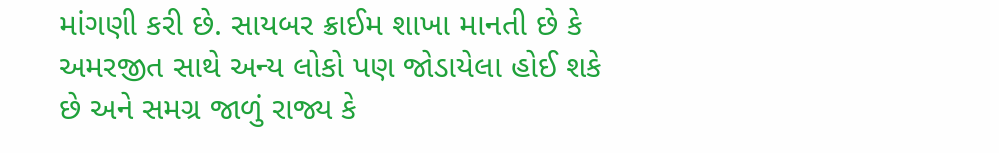માંગણી કરી છે. સાયબર ક્રાઈમ શાખા માનતી છે કે અમરજીત સાથે અન્ય લોકો પણ જોડાયેલા હોઈ શકે છે અને સમગ્ર જાળું રાજ્ય કે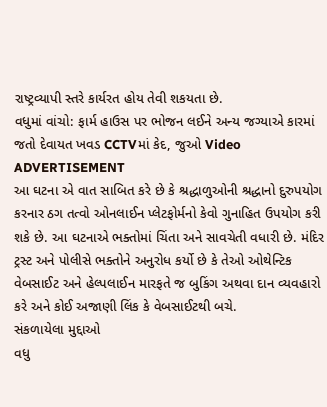રાષ્ટ્રવ્યાપી સ્તરે કાર્યરત હોય તેવી શકયતા છે.
વધુમાં વાંચો: ફાર્મ હાઉસ પર ભોજન લઈને અન્ય જગ્યાએ કારમાં જતો દેવાયત ખવડ CCTVમાં કેદ, જુઓ Video
ADVERTISEMENT
આ ઘટના એ વાત સાબિત કરે છે કે શ્રદ્ધાળુઓની શ્રદ્ધાનો દુરુપયોગ કરનાર ઠગ તત્વો ઓનલાઈન પ્લેટફોર્મનો કેવો ગુનાહિત ઉપયોગ કરી શકે છે. આ ઘટનાએ ભક્તોમાં ચિંતા અને સાવચેતી વધારી છે. મંદિર ટ્રસ્ટ અને પોલીસે ભક્તોને અનુરોધ કર્યો છે કે તેઓ ઓથેન્ટિક વેબસાઈટ અને હેલ્પલાઈન મારફતે જ બુકિંગ અથવા દાન વ્યવહારો કરે અને કોઈ અજાણી લિંક કે વેબસાઈટથી બચે.
સંકળાયેલા મુદ્દાઓ
વધુ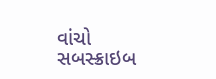વાંચો
સબસ્ક્રાઇબ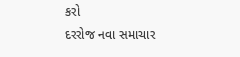કરો
દરરોજ નવા સમાચાર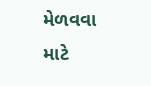મેળવવા માટે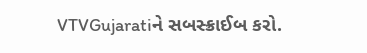VTVGujaratiને સબસ્ક્રાઈબ કરો.